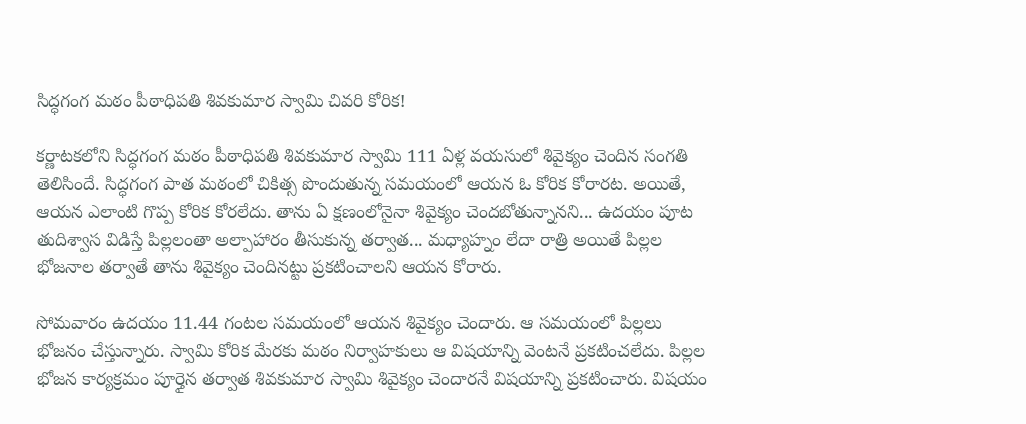సిద్ధగంగ మఠం పీఠాధిపతి శివకుమార స్వామి చివరి కోరిక!

కర్ణాటకలోని సిద్ధగంగ మఠం పీఠాధిపతి శివకుమార స్వామి 111 ఏళ్ల వయసులో శివైక్యం చెందిన సంగతి తెలిసిందే. సిద్ధగంగ పాత మఠంలో చికిత్స పొందుతున్న సమయంలో ఆయన ఓ కోరిక కోరారట. అయితే, ఆయన ఎలాంటి గొప్ప కోరిక కోరలేదు. తాను ఏ క్షణంలోనైనా శివైక్యం చెందబోతున్నానని... ఉదయం పూట తుదిశ్వాస విడిస్తే పిల్లలంతా అల్పాహారం తీసుకున్న తర్వాత... మధ్యాహ్నం లేదా రాత్రి అయితే పిల్లల భోజనాల తర్వాతే తాను శివైక్యం చెందినట్టు ప్రకటించాలని ఆయన కోరారు.

సోమవారం ఉదయం 11.44 గంటల సమయంలో ఆయన శివైక్యం చెందారు. ఆ సమయంలో పిల్లలు భోజనం చేస్తున్నారు. స్వామి కోరిక మేరకు మఠం నిర్వాహకులు ఆ విషయాన్ని వెంటనే ప్రకటించలేదు. పిల్లల భోజన కార్యక్రమం పూర్తైన తర్వాత శివకుమార స్వామి శివైక్యం చెందారనే విషయాన్ని ప్రకటించారు. విషయం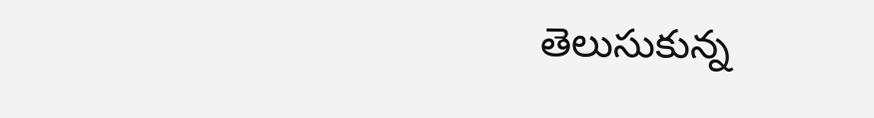తెలుసుకున్న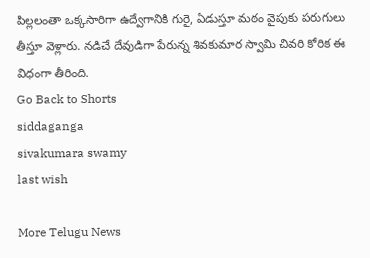పిల్లలంతా ఒక్కసారిగా ఉద్వేగానికి గురై, ఏడుస్తూ మఠం వైపుకు పరుగులు తీస్తూ వెళ్లారు. నడిచే దేవుడిగా పేరున్న శివకుమార స్వామి చివరి కోరిక ఈ విధంగా తీరింది.
Go Back to Shorts
siddaganga
sivakumara swamy
last wish

More Telugu News